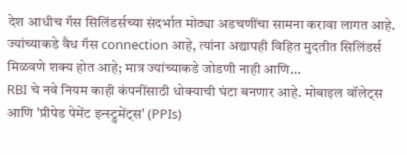देश आधीच गॅस सिलिंडर्सच्या संदर्भात मोठ्या अडचणींचा सामना करावा लागत आहे. ज्यांच्याकडे वैध गॅस connection आहे, त्यांना अद्यापही विहित मुदतीत सिलिंडर्स मिळवणे शक्य होत आहे; मात्र ज्यांच्याकडे जोडणी नाही आणि…
RBI चे नवे नियम काही कंपनींसाठी धोक्याची घंटा बनणार आहे. मोबाइल वॉलेट्स आणि 'प्रीपेड पेमेंट इन्स्ट्रुमेंट्स' (PPIs)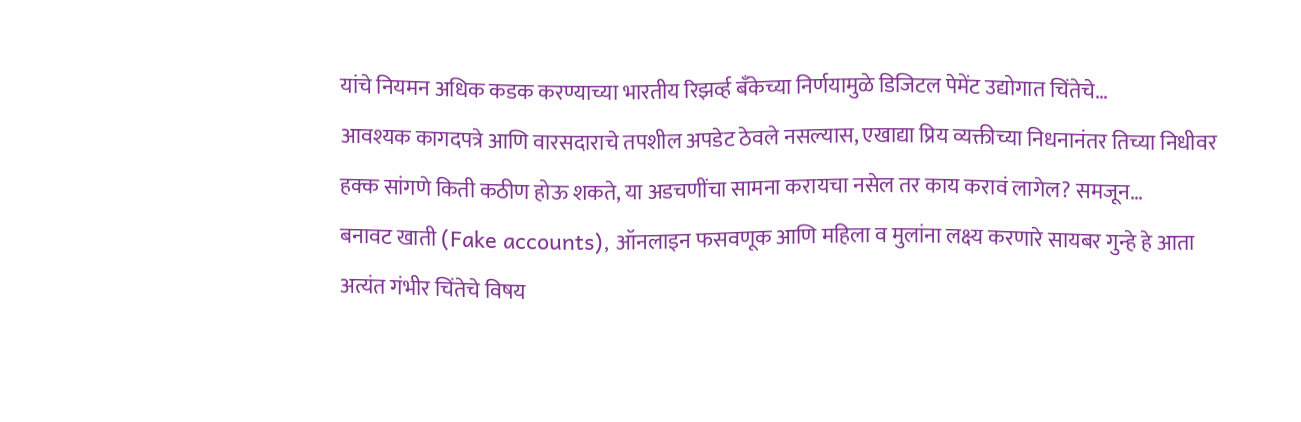यांचे नियमन अधिक कडक करण्याच्या भारतीय रिझर्व्ह बँकेच्या निर्णयामुळे डिजिटल पेमेंट उद्योगात चिंतेचे…
आवश्यक कागदपत्रे आणि वारसदाराचे तपशील अपडेट ठेवले नसल्यास, एखाद्या प्रिय व्यक्तीच्या निधनानंतर तिच्या निधीवर हक्क सांगणे किती कठीण होऊ शकते, या अडचणींचा सामना करायचा नसेल तर काय करावं लागेल? समजून…
बनावट खाती (Fake accounts), ऑनलाइन फसवणूक आणि महिला व मुलांना लक्ष्य करणारे सायबर गुन्हे हे आता अत्यंत गंभीर चिंतेचे विषय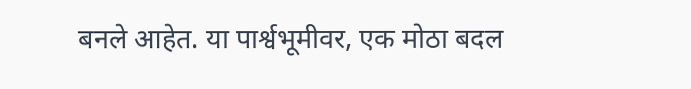बनले आहेत. या पार्श्वभूमीवर, एक मोठा बदल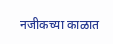नजीकच्या काळात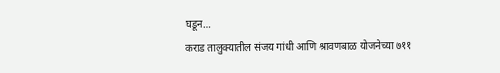घडून…
कराड तालुक्यातील संजय गांधी आणि श्रावणबाळ योजनेच्या ७११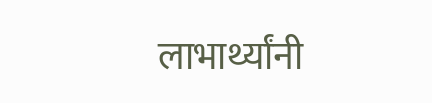लाभार्थ्यांनी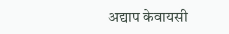अद्याप केवायसी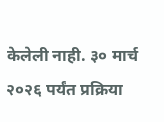केलेली नाही. ३० मार्च २०२६ पर्यंत प्रक्रिया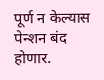पूर्ण न केल्यास पेन्शन बंद होणार.